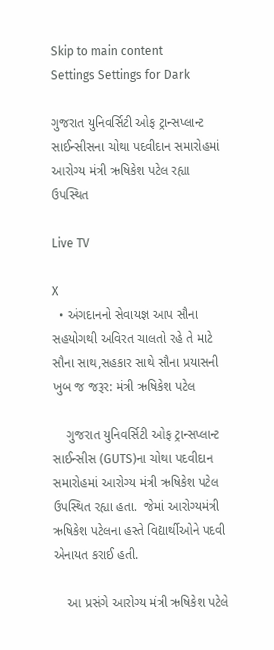Skip to main content
Settings Settings for Dark

ગુજરાત યુનિવર્સિટી ઓફ ટ્રાન્સપ્લાન્ટ સાઈન્સીસના ચોથા પદવીદાન સમારોહમાં આરોગ્ય મંત્રી ઋષિકેશ પટેલ રહ્યા ઉપસ્થિત

Live TV

X
  • અંગદાનનો સેવાયજ્ઞ આપ સૌના સહયોગથી અવિરત ચાલતો રહે તે માટે સૌના સાથ,સહકાર સાથે સૌના પ્રયાસની ખુબ જ જરૂર: મંત્રી ઋષિકેશ પટેલ

    ગુજરાત યુનિવર્સિટી ઓફ ટ્રાન્સપ્લાન્ટ સાઈન્સીસ (GUTS)ના ચોથા પદવીદાન સમારોહમાં આરોગ્ય મંત્રી ઋષિકેશ પટેલ ઉપસ્થિત રહ્યા હતા.  જેમાં આરોગ્યમંત્રી ઋષિકેશ પટેલના હસ્તે વિદ્યાર્થીઓને પદવી એનાયત કરાઈ હતી.

    આ પ્રસંગે આરોગ્ય મંત્રી ઋષિકેશ પટેલે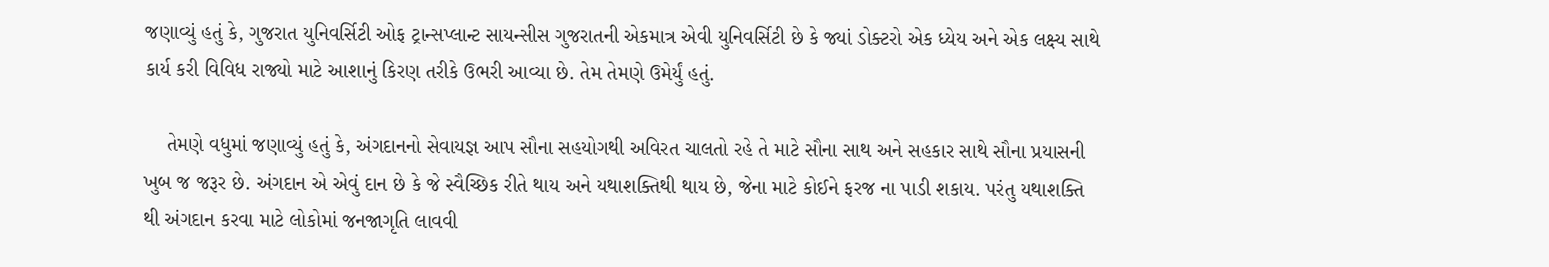જણાવ્યું હતું કે, ગુજરાત યુનિવર્સિટી ઓફ ટ્રાન્સપ્લાન્ટ સાયન્સીસ ગુજરાતની એકમાત્ર એવી યુનિવર્સિટી છે કે જ્યાં ડોક્ટરો એક ધ્યેય અને એક લક્ષ્ય સાથે કાર્ય કરી વિવિધ રાજ્યો માટે આશાનું કિરણ તરીકે ઉભરી આવ્યા છે. તેમ તેમણે ઉમેર્યું હતું.

    તેમણે વધુમાં જણાવ્યું હતું કે, અંગદાનનો સેવાયજ્ઞ આપ સૌના સહયોગથી અવિરત ચાલતો રહે તે માટે સૌના સાથ અને સહકાર સાથે સૌના પ્રયાસની ખુબ જ જરૂર છે. અંગદાન એ એવું દાન છે કે જે સ્વૈચ્છિક રીતે થાય અને યથાશક્તિથી થાય છે, જેના માટે કોઈને ફરજ ના પાડી શકાય. પરંતુ યથાશક્તિ થી અંગદાન કરવા માટે લોકોમાં જનજાગૃતિ લાવવી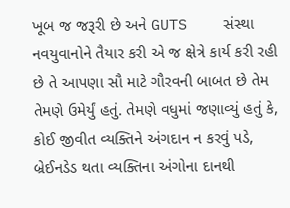ખૂબ જ જરૂરી છે અને GUTS    સંસ્થા નવયુવાનોને તૈયાર કરી એ જ ક્ષેત્રે કાર્ય કરી રહી છે તે આપણા સૌ માટે ગૌરવની બાબત છે તેમ તેમણે ઉમેર્યું હતું. તેમણે વધુમાં જણાવ્યું હતું કે, કોઈ જીવીત વ્યક્તિને અંગદાન ન કરવું પડે, બ્રેઈનડેડ થતા વ્યક્તિના અંગોના દાનથી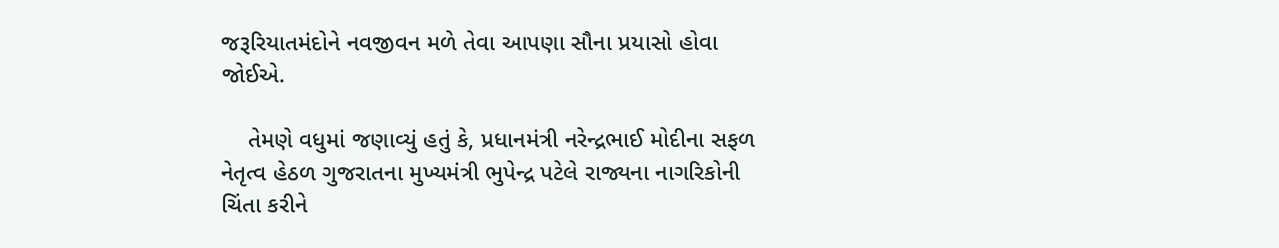જરૂરિયાતમંદોને નવજીવન મળે તેવા આપણા સૌના પ્રયાસો હોવા જોઈએ.

    તેમણે વધુમાં જણાવ્યું હતું કે, પ્રધાનમંત્રી નરેન્દ્રભાઈ મોદીના સફળ નેતૃત્વ હેઠળ ગુજરાતના મુખ્યમંત્રી ભુપેન્દ્ર પટેલે રાજ્યના નાગરિકોની ચિંતા કરીને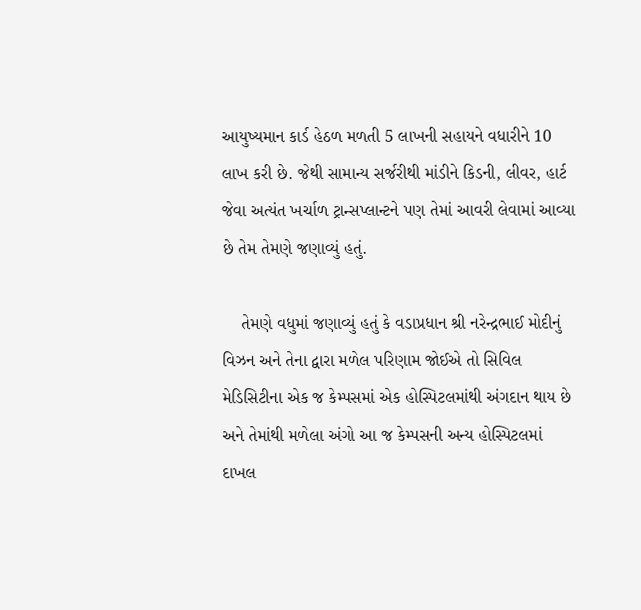આયુષ્યમાન કાર્ડ હેઠળ મળતી 5 લાખની સહાયને વધારીને 10 લાખ કરી છે. જેથી સામાન્ય સર્જરીથી માંડીને કિડની, લીવર, હાર્ટ જેવા અત્યંત ખર્ચાળ ટ્રાન્સપ્લાન્ટને પણ તેમાં આવરી લેવામાં આવ્યા છે તેમ તેમણે જણાવ્યું હતું.

    તેમણે વધુમાં જણાવ્યું હતું કે વડાપ્રધાન શ્રી નરેન્દ્રભાઈ મોદીનું વિઝન અને તેના દ્વારા મળેલ પરિણામ જોઈએ તો સિવિલ મેડિસિટીના એક જ કેમ્પસમાં એક હોસ્પિટલમાંથી અંગદાન થાય છે અને તેમાંથી મળેલા અંગો આ જ કેમ્પસની અન્ય હોસ્પિટલમાં દાખલ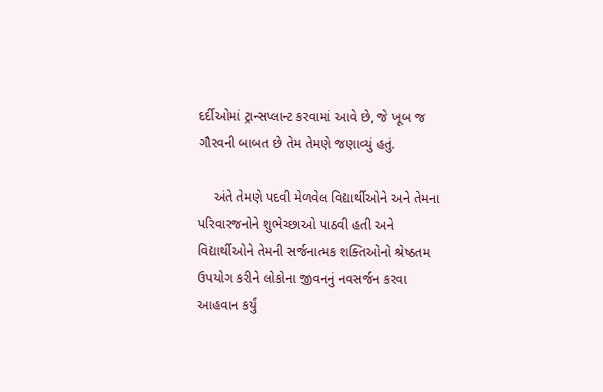દર્દીઓમાં ટ્રાન્સપ્લાન્ટ કરવામાં આવે છે, જે ખૂબ જ ગૌરવની બાબત છે તેમ તેમણે જણાવ્યું હતું.

    અંતે તેમણે પદવી મેળવેલ વિદ્યાર્થીઓને અને તેમના પરિવારજનોને શુભેચ્છાઓ પાઠવી હતી અને વિદ્યાર્થીઓને તેમની સર્જનાત્મક શક્તિઓનો શ્રેષ્ઠતમ ઉપયોગ કરીને લોકોના જીવનનું નવસર્જન કરવા આહવાન કર્યું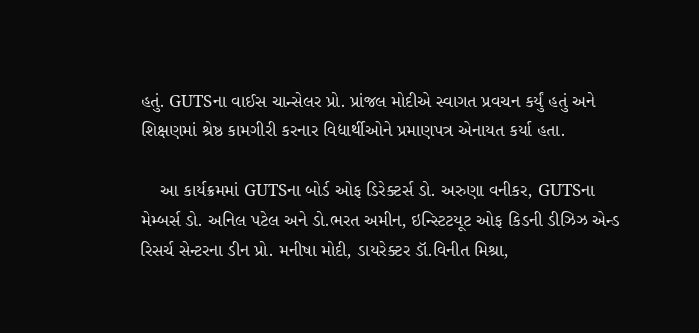હતું. GUTSના વાઈસ ચાન્સેલર પ્રો. પ્રાંજલ મોદીએ સ્વાગત પ્રવચન કર્યું હતું અને શિક્ષણમાં શ્રેષ્ઠ કામગીરી કરનાર વિદ્યાર્થીઓને પ્રમાણપત્ર એનાયત કર્યા હતા.

    આ કાર્યક્રમમાં GUTSના બોર્ડ ઓફ ડિરેક્ટર્સ ડો. અરુણા વનીકર, GUTSના મેમ્બર્સ ડો. અનિલ પટેલ અને ડો.ભરત અમીન, ઇન્સ્ટિટયૂટ ઓફ કિડની ડીઝિઝ એન્ડ રિસર્ચ સેન્ટરના ડીન પ્રો. મનીષા મોદી, ડાયરેક્ટર ડૉ.વિનીત મિશ્રા,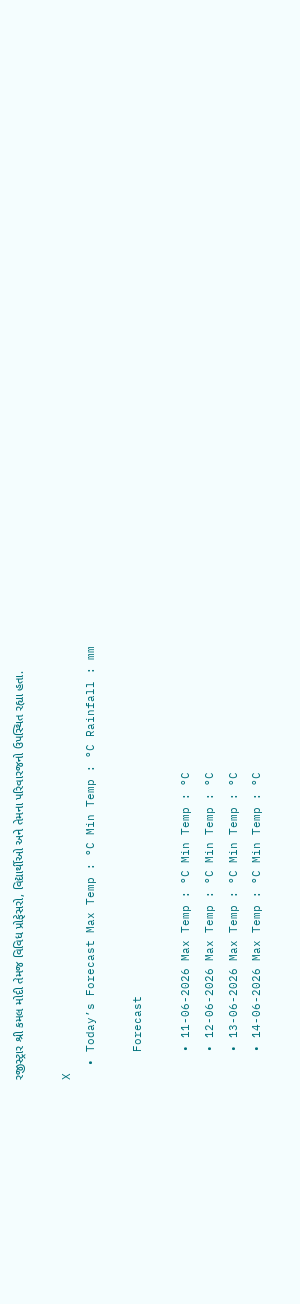રજીસ્ટ્રાર શ્રી કમલ મોદી તેમજ વિવિધ પ્રોફેસરો, વિદ્યાર્થીઓ અને તેમના પરિવારજનો ઉપસ્થિત રહ્યા હતા.

X
  • Today’s Forecast Max Temp : °C Min Temp : °C Rainfall : mm

    Forecast

    • 11-06-2026 Max Temp : °C Min Temp : °C
    • 12-06-2026 Max Temp : °C Min Temp : °C
    • 13-06-2026 Max Temp : °C Min Temp : °C
    • 14-06-2026 Max Temp : °C Min Temp : °C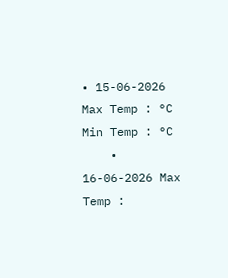• 15-06-2026 Max Temp : °C Min Temp : °C
    • 16-06-2026 Max Temp :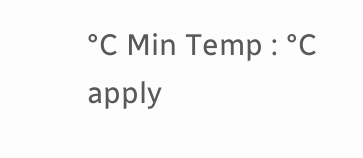°C Min Temp : °C
apply